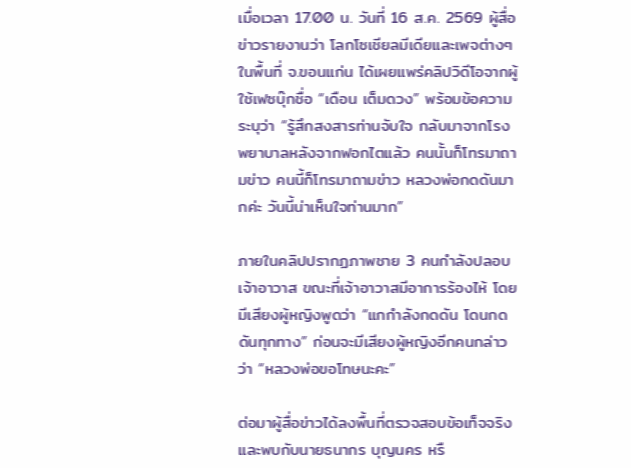เมื่อเวลา 17.00 น. วันที่ 16 ส.ค. 2569 ผู้สื่อข่าวรายงานว่า โลกโซเชียลมีเดียและเพจต่างๆ ในพื้นที่ จ.ขอนแก่น ได้เผยแพร่คลิปวิดีโอจากผู้ใช้เฟซบุ๊กชื่อ “เดือน เต็มดวง” พร้อมข้อความระบุว่า “รู้สึกสงสารท่านจับใจ กลับมาจากโรงพยาบาลหลังจากฟอกไตแล้ว คนนั้นก็โทรมาถามข่าว คนนี้ก็โทรมาถามข่าว หลวงพ่อกดดันมากค่ะ วันนี้น่าเห็นใจท่านมาก”

ภายในคลิปปรากฏภาพชาย 3 คนกำลังปลอบเจ้าอาวาส ขณะที่เจ้าอาวาสมีอาการร้องไห้ โดยมีเสียงผู้หญิงพูดว่า “แกกำลังกดดัน โดนกดดันทุกทาง” ก่อนจะมีเสียงผู้หญิงอีกคนกล่าวว่า “หลวงพ่อขอโทษนะคะ”

ต่อมาผู้สื่อข่าวได้ลงพื้นที่ตรวจสอบข้อเท็จจริง และพบกับนายธนากร บุญนคร หรื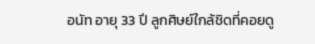อนัท อายุ 33 ปี ลูกศิษย์ใกล้ชิดที่คอยดู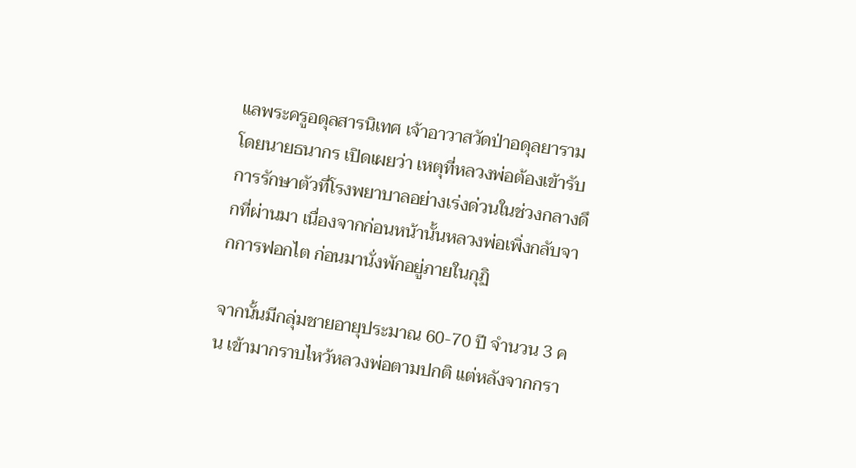แลพระครูอดุลสารนิเทศ เจ้าอาวาสวัดป่าอดุลยาราม โดยนายธนากร เปิดเผยว่า เหตุที่หลวงพ่อต้องเข้ารับการรักษาตัวที่โรงพยาบาลอย่างเร่งด่วนในช่วงกลางดึกที่ผ่านมา เนื่องจากก่อนหน้านั้นหลวงพ่อเพิ่งกลับจากการฟอกไต ก่อนมานั่งพักอยู่ภายในกุฏิ

จากนั้นมีกลุ่มชายอายุประมาณ 60-70 ปี จำนวน 3 คน เข้ามากราบไหว้หลวงพ่อตามปกติ แต่หลังจากกรา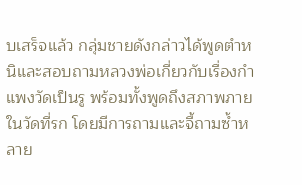บเสร็จแล้ว กลุ่มชายดังกล่าวได้พูดตำหนิและสอบถามหลวงพ่อเกี่ยวกับเรื่องกำแพงวัดเป็นรู พร้อมทั้งพูดถึงสภาพภายในวัดที่รก โดยมีการถามและจี้ถามซ้ำหลาย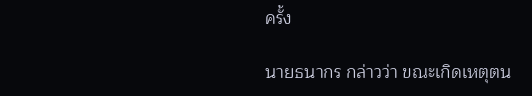ครั้ง

นายธนากร กล่าวว่า ขณะเกิดเหตุตน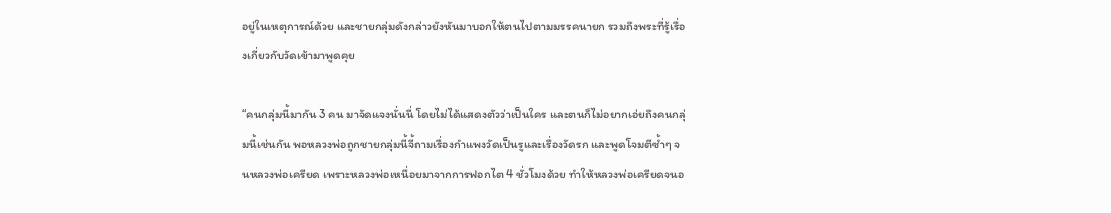อยู่ในเหตุการณ์ด้วย และชายกลุ่มดังกล่าวยังหันมาบอกให้ตนไปตามมรรคนายก รวมถึงพระที่รู้เรื่องเกี่ยวกับวัดเข้ามาพูดคุย

“คนกลุ่มนี้มากัน 3 คน มาจัดแจงนั่นนี่ โดยไม่ได้แสดงตัวว่าเป็นใคร และตนก็ไม่อยากเอ่ยถึงคนกลุ่มนี้เช่นกัน พอหลวงพ่อถูกชายกลุ่มนี้จี้ถามเรื่องกำแพงวัดเป็นรูและเรื่องวัดรก และพูดโจมตีซ้ำๆ จนหลวงพ่อเครียด เพราะหลวงพ่อเหนื่อยมาจากการฟอกไต 4 ชั่วโมงด้วย ทำให้หลวงพ่อเครียดจนอ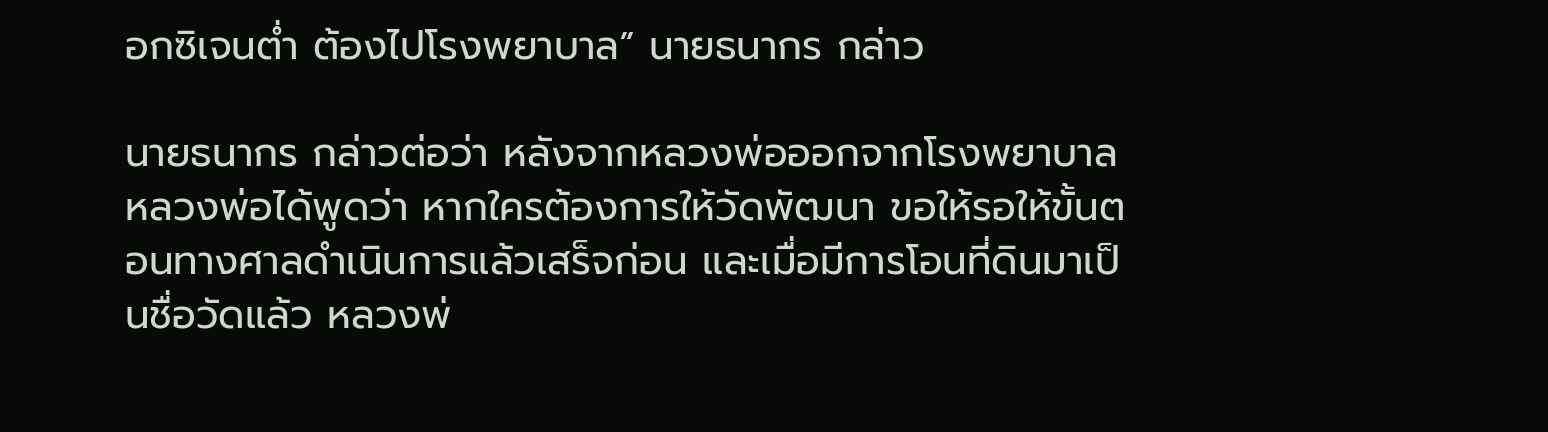อกซิเจนต่ำ ต้องไปโรงพยาบาล” นายธนากร กล่าว

นายธนากร กล่าวต่อว่า หลังจากหลวงพ่อออกจากโรงพยาบาล หลวงพ่อได้พูดว่า หากใครต้องการให้วัดพัฒนา ขอให้รอให้ขั้นตอนทางศาลดำเนินการแล้วเสร็จก่อน และเมื่อมีการโอนที่ดินมาเป็นชื่อวัดแล้ว หลวงพ่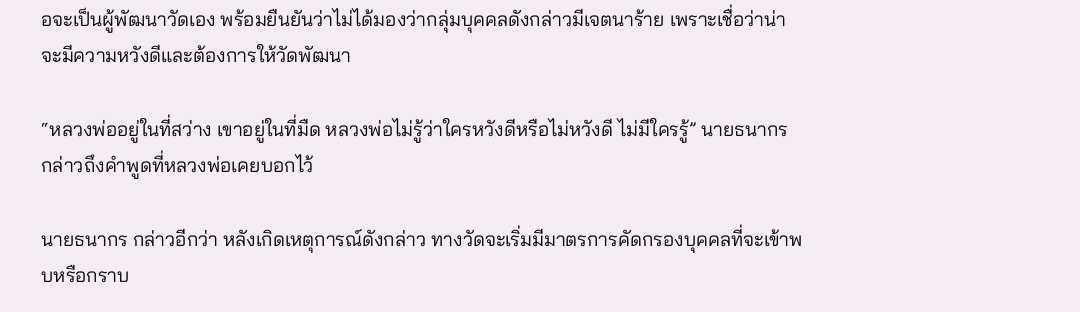อจะเป็นผู้พัฒนาวัดเอง พร้อมยืนยันว่าไม่ได้มองว่ากลุ่มบุคคลดังกล่าวมีเจตนาร้าย เพราะเชื่อว่าน่าจะมีความหวังดีและต้องการให้วัดพัฒนา

“หลวงพ่ออยู่ในที่สว่าง เขาอยู่ในที่มืด หลวงพ่อไม่รู้ว่าใครหวังดีหรือไม่หวังดี ไม่มีใครรู้” นายธนากร กล่าวถึงคำพูดที่หลวงพ่อเคยบอกไว้

นายธนากร กล่าวอีกว่า หลังเกิดเหตุการณ์ดังกล่าว ทางวัดจะเริ่มมีมาตรการคัดกรองบุคคลที่จะเข้าพบหรือกราบ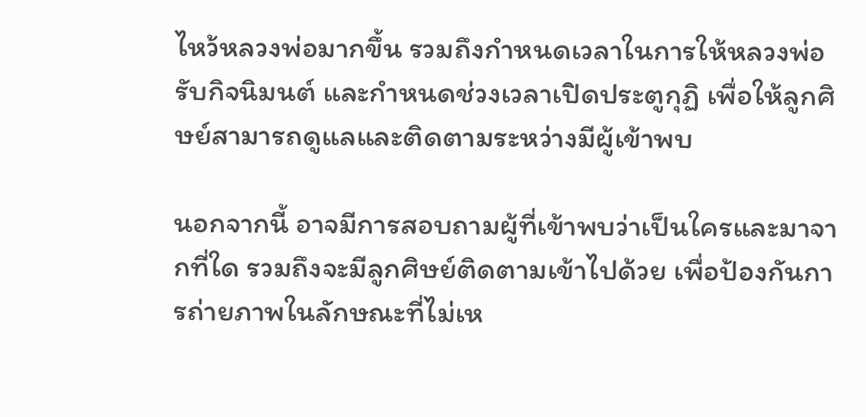ไหว้หลวงพ่อมากขึ้น รวมถึงกำหนดเวลาในการให้หลวงพ่อรับกิจนิมนต์ และกำหนดช่วงเวลาเปิดประตูกุฏิ เพื่อให้ลูกศิษย์สามารถดูแลและติดตามระหว่างมีผู้เข้าพบ

นอกจากนี้ อาจมีการสอบถามผู้ที่เข้าพบว่าเป็นใครและมาจากที่ใด รวมถึงจะมีลูกศิษย์ติดตามเข้าไปด้วย เพื่อป้องกันการถ่ายภาพในลักษณะที่ไม่เห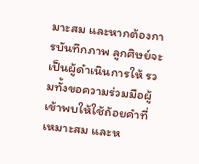มาะสม และหากต้องการบันทึกภาพ ลูกศิษย์จะเป็นผู้ดำเนินการให้ รวมทั้งขอความร่วมมือผู้เข้าพบให้ใช้ถ้อยคำที่เหมาะสม และห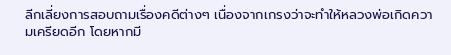ลีกเลี่ยงการสอบถามเรื่องคดีต่างๆ เนื่องจากเกรงว่าจะทำให้หลวงพ่อเกิดความเครียดอีก โดยหากมี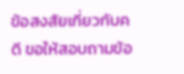ข้อสงสัยเกี่ยวกับคดี ขอให้สอบถามข้อ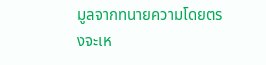มูลจากทนายความโดยตรงจะเห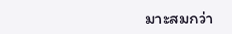มาะสมกว่า